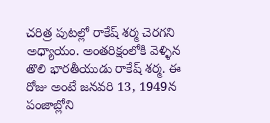చరిత్ర పుటల్లో రాకేష్ శర్మ చెరగని అధ్యాయం. అంతరిక్షంలోకి వెళ్ళిన తొలి భారతీయుడు రాకేష్ శర్మ. ఈ రోజు అంటే జనవరి 13, 1949న పంజాబ్లోని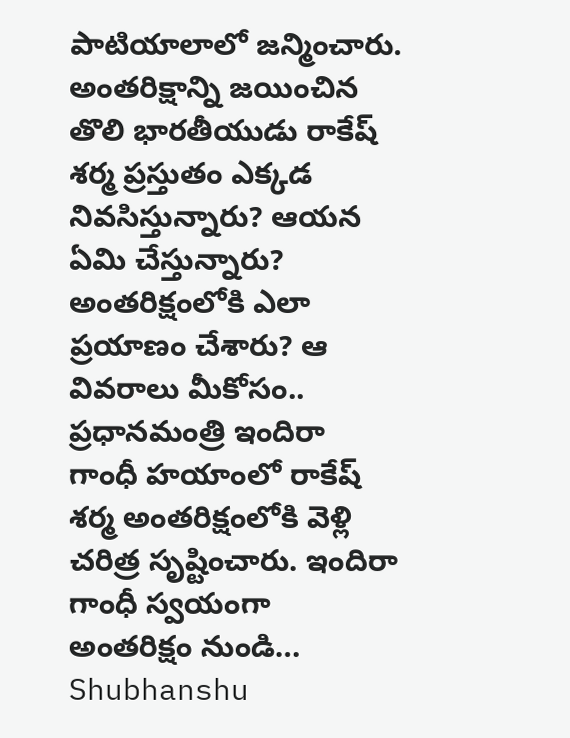పాటియాలాలో జన్మించారు. అంతరిక్షాన్ని జయించిన తొలి భారతీయుడు రాకేష్ శర్మ ప్రస్తుతం ఎక్కడ నివసిస్తున్నారు? ఆయన ఏమి చేస్తున్నారు? అంతరిక్షంలోకి ఎలా ప్రయాణం చేశారు? ఆ వివరాలు మీకోసం.. ప్రధానమంత్రి ఇందిరా గాంధీ హయాంలో రాకేష్ శర్మ అంతరిక్షంలోకి వెళ్లి చరిత్ర సృష్టించారు. ఇందిరా గాంధీ స్వయంగా అంతరిక్షం నుండి…
Shubhanshu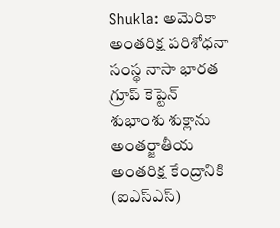Shukla: అమెరికా అంతరిక్ష పరిశోధనా సంస్థ నాసా భారత గ్రూప్ కెప్టెన్ శుభాంశు శుక్లాను అంతర్జాతీయ అంతరిక్ష కేంద్రానికి (ఐఎస్ఎస్)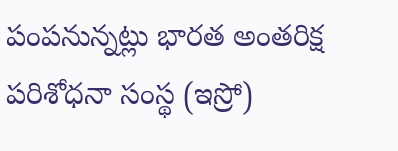పంపనున్నట్లు భారత అంతరిక్ష పరిశోధనా సంస్థ (ఇస్రో)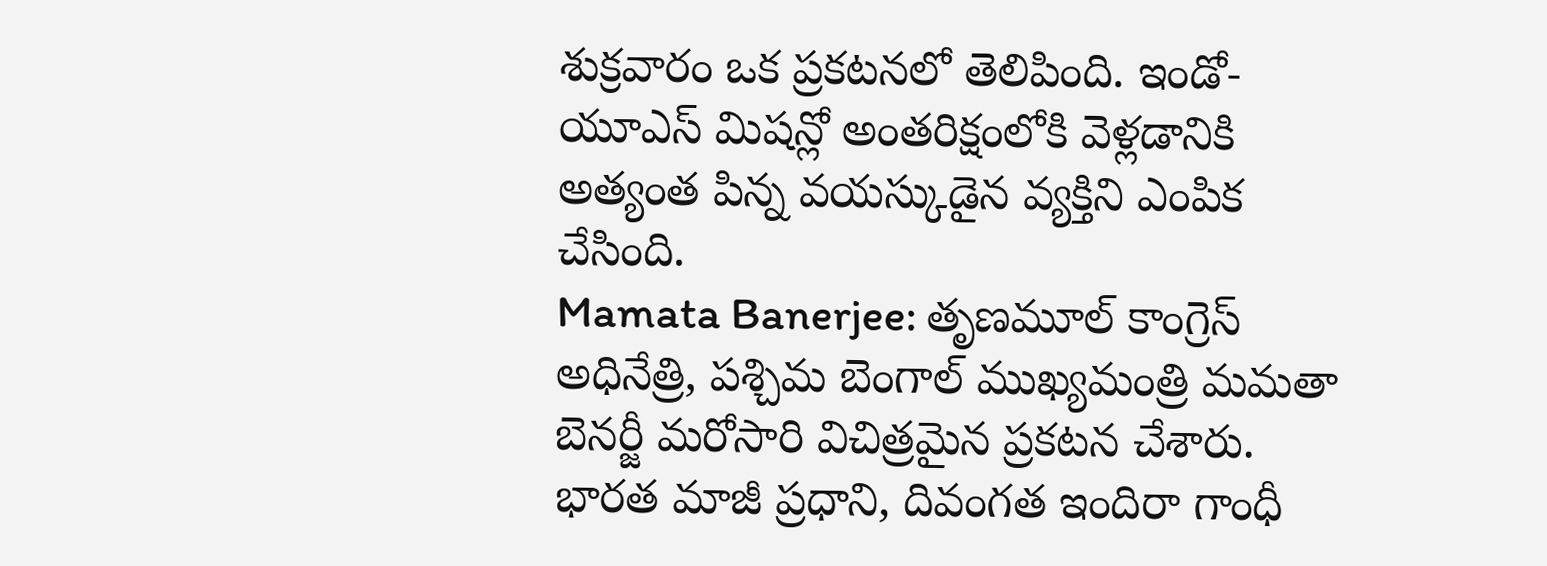శుక్రవారం ఒక ప్రకటనలో తెలిపింది. ఇండో-యూఎస్ మిషన్లో అంతరిక్షంలోకి వెళ్లడానికి అత్యంత పిన్న వయస్కుడైన వ్యక్తిని ఎంపిక చేసింది.
Mamata Banerjee: తృణమూల్ కాంగ్రెస్ అధినేత్రి, పశ్చిమ బెంగాల్ ముఖ్యమంత్రి మమతా బెనర్జీ మరోసారి విచిత్రమైన ప్రకటన చేశారు. భారత మాజీ ప్రధాని, దివంగత ఇందిరా గాంధీ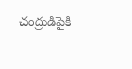చంద్రుడిపైకి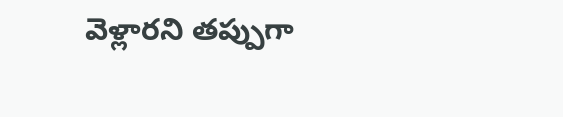వెళ్లారని తప్పుగా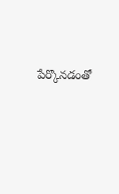పేర్కొనడంతో